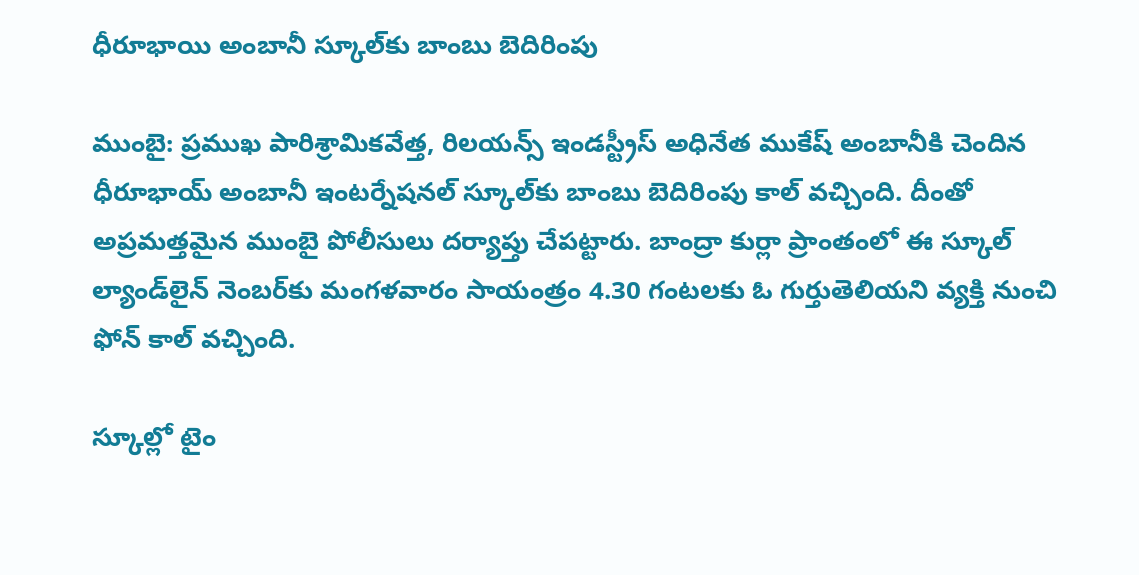ధీరూభాయి అంబానీ స్కూల్‌కు బాంబు బెదిరింపు

ముంబై: ప్రముఖ పారిశ్రామికవేత్త, రిలయన్స్ ఇండస్ట్రీస్ అధినేత ముకేష్ అంబానీకి చెందిన ధీరూభాయ్ అంబానీ ఇంటర్నేషనల్ స్కూల్‌కు బాంబు బెదిరింపు కాల్ వచ్చింది. దీంతో అప్రమత్తమైన ముంబై పోలీసులు దర్యాప్తు చేపట్టారు. బాంద్రా కుర్లా ప్రాంతంలో ఈ స్కూల్ ల్యాండ్‌లైన్ నెంబర్‌కు మంగళవారం సాయంత్రం 4.30 గంటలకు ఓ గుర్తుతెలియని వ్యక్తి నుంచి ఫోన్ కాల్ వచ్చింది.

స్కూల్లో టైం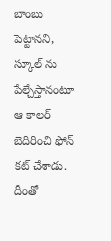బాంబు పెట్టానని, స్కూల్ ను పేల్చేస్తానంటూ ఆ కాలర్ బెదిరించి ఫోన్ కట్ చేశాడు. దీంతో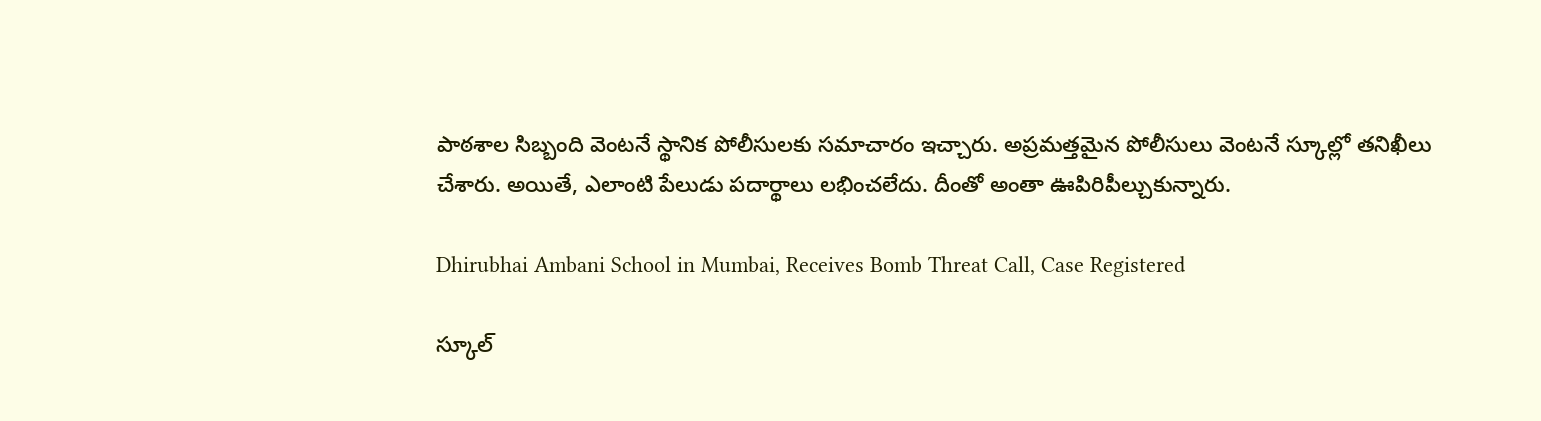పాఠశాల సిబ్బంది వెంటనే స్థానిక పోలీసులకు సమాచారం ఇచ్చారు. అప్రమత్తమైన పోలీసులు వెంటనే స్కూల్లో తనిఖీలు చేశారు. అయితే, ఎలాంటి పేలుడు పదార్థాలు లభించలేదు. దీంతో అంతా ఊపిరిపీల్చుకున్నారు.

Dhirubhai Ambani School in Mumbai, Receives Bomb Threat Call, Case Registered

స్కూల్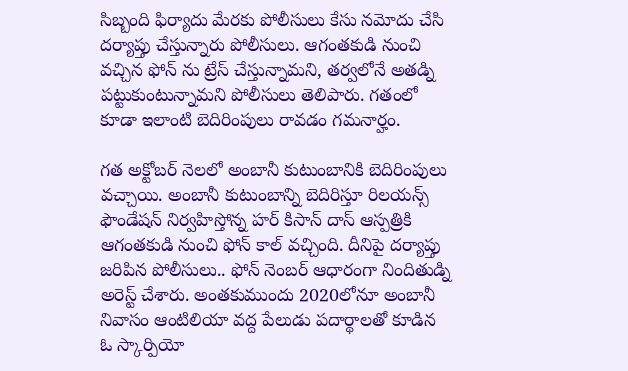సిబ్బంది ఫిర్యాదు మేరకు పోలీసులు కేసు నమోదు చేసి దర్యాప్తు చేస్తున్నారు పోలీసులు. ఆగంతకుడి నుంచి వచ్చిన ఫోన్ ను ట్రేస్ చేస్తున్నామని, తర్వలోనే అతడ్ని పట్టుకుంటున్నామని పోలీసులు తెలిపారు. గతంలో కూడా ఇలాంటి బెదిరింపులు రావడం గమనార్హం.

గత అక్టోబర్ నెలలో అంబానీ కుటుంబానికి బెదిరింపులు వచ్చాయి. అంబానీ కుటుంబాన్ని బెదిరిస్తూ రిలయన్స్ ఫౌండేషన్ నిర్వహిస్తోన్న హర్ కిసాన్ దాస్ ఆస్పత్రికి ఆగంతకుడి నుంచి ఫోన్ కాల్ వచ్చింది. దీనిపై దర్యాప్తు జరిపిన పోలీసులు.. ఫోన్ నెంబర్ ఆధారంగా నిందితుడ్ని అరెస్ట్ చేశారు. అంతకుముందు 2020లోనూ అంబానీ నివాసం ఆంటిలియా వద్ద పేలుడు పదార్థాలతో కూడిన ఓ స్కార్పియో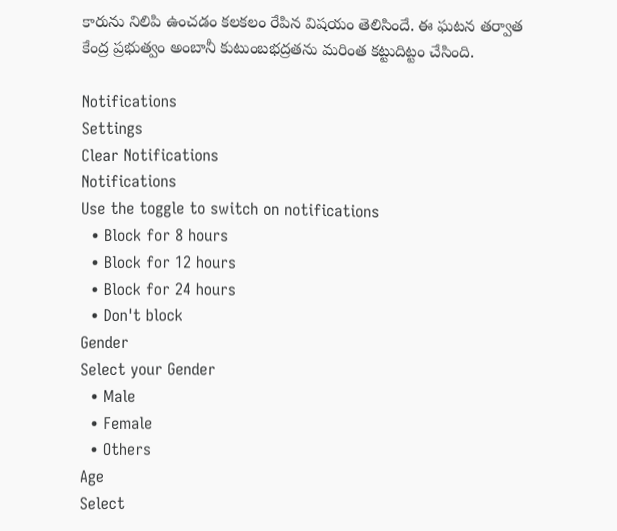కారును నిలిపి ఉంచడం కలకలం రేపిన విషయం తెలిసిందే. ఈ ఘటన తర్వాత కేంద్ర ప్రభుత్వం అంబానీ కుటుంబభద్రతను మరింత కట్టుదిట్టం చేసింది.

Notifications
Settings
Clear Notifications
Notifications
Use the toggle to switch on notifications
  • Block for 8 hours
  • Block for 12 hours
  • Block for 24 hours
  • Don't block
Gender
Select your Gender
  • Male
  • Female
  • Others
Age
Select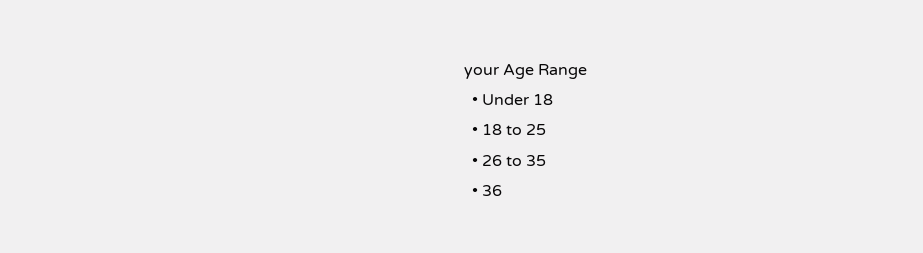your Age Range
  • Under 18
  • 18 to 25
  • 26 to 35
  • 36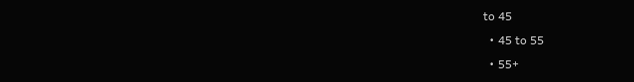to 45
  • 45 to 55
  • 55+